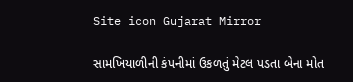Site icon Gujarat Mirror

સામખિયાળીની કંપનીમાં ઉકળતું મેટલ પડતા બેના મોત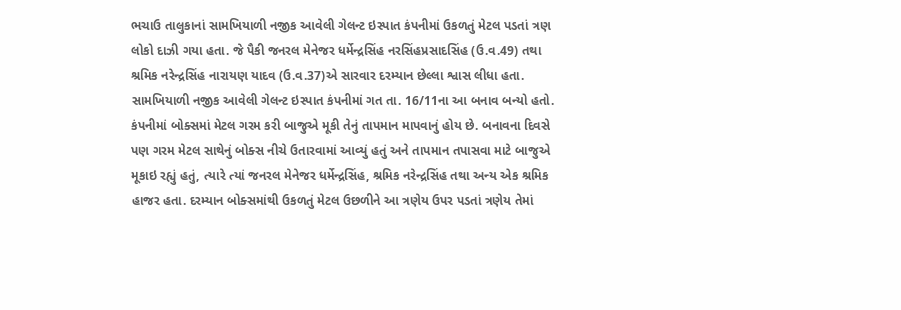ભચાઉ તાલુકાનાં સામખિયાળી નજીક આવેલી ગેલન્ટ ઇસ્પાત કંપનીમાં ઉકળતું મેટલ પડતાં ત્રણ લોકો દાઝી ગયા હતા. જે પૈકી જનરલ મેનેજર ધર્મેન્દ્રસિંહ નરસિંહપ્રસાદસિંહ (ઉ.વ.49) તથા શ્રમિક નરેન્દ્રસિંહ નારાયણ યાદવ (ઉ.વ.37)એ સારવાર દરમ્યાન છેલ્લા શ્વાસ લીધા હતા. સામખિયાળી નજીક આવેલી ગેલન્ટ ઇસ્પાત કંપનીમાં ગત તા. 16/11ના આ બનાવ બન્યો હતો. કંપનીમાં બોક્સમાં મેટલ ગરમ કરી બાજુએ મૂકી તેનું તાપમાન માપવાનું હોય છે. બનાવના દિવસે પણ ગરમ મેટલ સાથેનું બોક્સ નીચે ઉતારવામાં આવ્યું હતું અને તાપમાન તપાસવા માટે બાજુએ મૂકાઇ રહ્યું હતું, ત્યારે ત્યાં જનરલ મેનેજર ધર્મેન્દ્રસિંહ, શ્રમિક નરેન્દ્રસિંહ તથા અન્ય એક શ્રમિક હાજર હતા. દરમ્યાન બોક્સમાંથી ઉકળતું મેટલ ઉછળીને આ ત્રણેય ઉપર પડતાં ત્રણેય તેમાં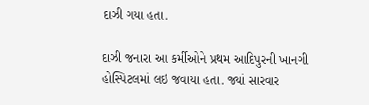દાઝી ગયા હતા.

દાઝી જનારા આ કર્મીઓને પ્રથમ આદિપુરની ખાનગી હોસ્પિટલમાં લઇ જવાયા હતા. જ્યાં સારવાર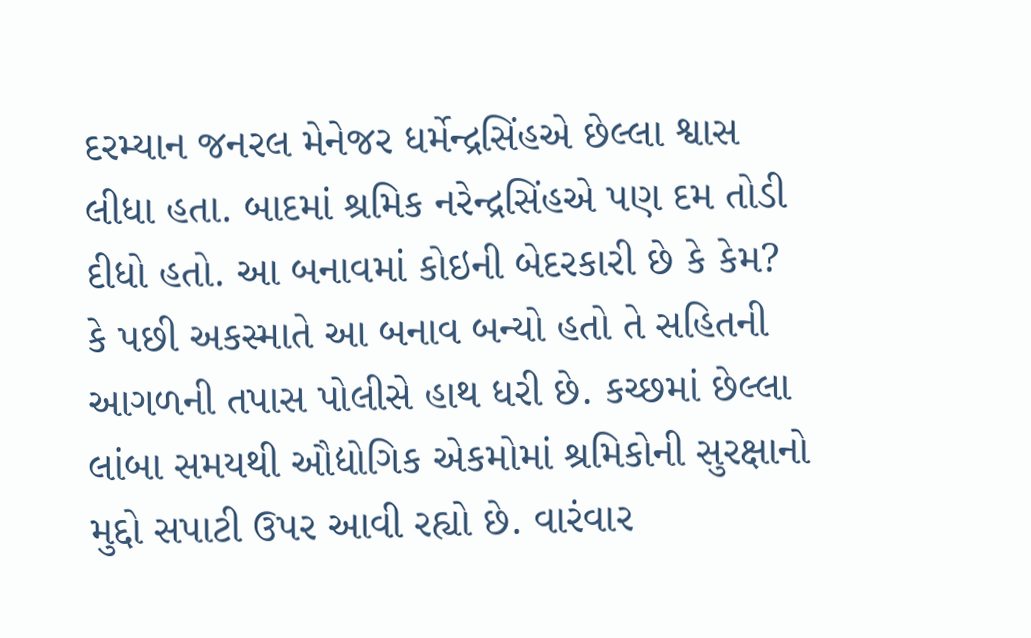દરમ્યાન જનરલ મેનેજર ધર્મેન્દ્રસિંહએ છેલ્લા શ્વાસ લીધા હતા. બાદમાં શ્રમિક નરેન્દ્રસિંહએ પણ દમ તોડી દીધો હતો. આ બનાવમાં કોઇની બેદરકારી છે કે કેમ? કે પછી અકસ્માતે આ બનાવ બન્યો હતો તે સહિતની આગળની તપાસ પોલીસે હાથ ધરી છે. કચ્છમાં છેલ્લા લાંબા સમયથી ઔદ્યોગિક એકમોમાં શ્રમિકોની સુરક્ષાનો મુદ્દો સપાટી ઉપર આવી રહ્યો છે. વારંવાર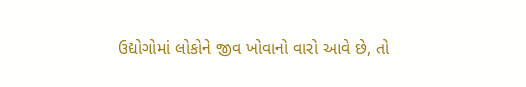ઉદ્યોગોમાં લોકોને જીવ ખોવાનો વારો આવે છે, તો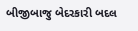બીજીબાજુ બેદરકારી બદલ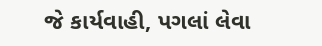જે કાર્યવાહી, પગલાં લેવા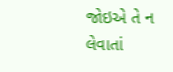જોઇએ તે ન લેવાતાં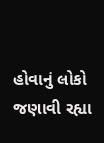હોવાનું લોકો જણાવી રહ્યા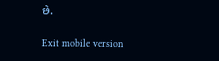છે.

Exit mobile version